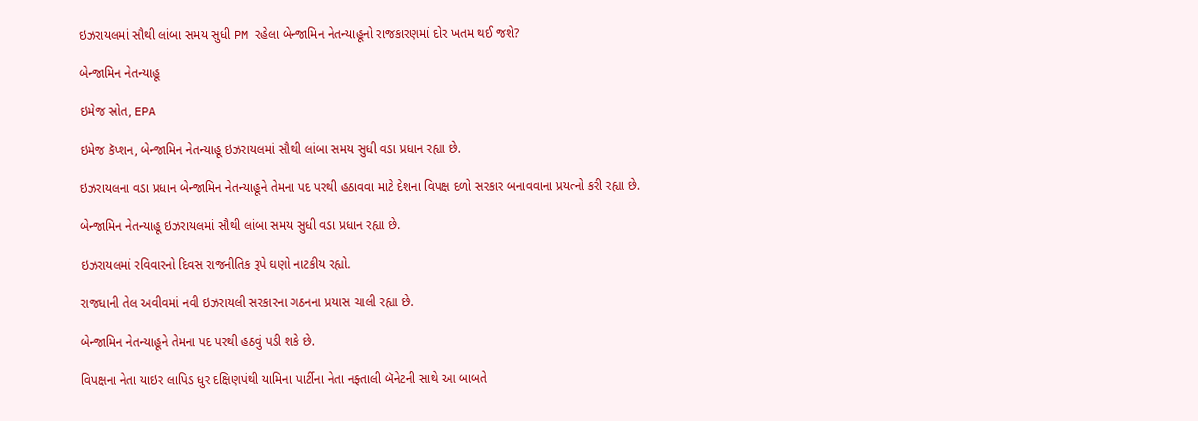ઇઝરાયલમાં સૌથી લાંબા સમય સુધી PM રહેલા બેન્જામિન નેતન્યાહૂનો રાજકારણમાં દોર ખતમ થઈ જશે?

બેન્જામિન નેતન્યાહૂ

ઇમેજ સ્રોત, EPA

ઇમેજ કૅપ્શન, બેન્જામિન નેતન્યાહૂ ઇઝરાયલમાં સૌથી લાંબા સમય સુધી વડા પ્રધાન રહ્યા છે.

ઇઝરાયલના વડા પ્રધાન બેન્જામિન નેતન્યાહૂને તેમના પદ પરથી હઠાવવા માટે દેશના વિપક્ષ દળો સરકાર બનાવવાના પ્રયત્નો કરી રહ્યા છે.

બેન્જામિન નેતન્યાહૂ ઇઝરાયલમાં સૌથી લાંબા સમય સુધી વડા પ્રધાન રહ્યા છે.

ઇઝરાયલમાં રવિવારનો દિવસ રાજનીતિક રૂપે ઘણો નાટકીય રહ્યો.

રાજધાની તેલ અવીવમાં નવી ઇઝરાયલી સરકારના ગઠનના પ્રયાસ ચાલી રહ્યા છે.

બેન્જામિન નેતન્યાહૂને તેમના પદ પરથી હઠવું પડી શકે છે.

વિપક્ષના નેતા યાઇર લાપિડ ધુર દક્ષિણપંથી યામિના પાર્ટીના નેતા નફ્તાલી બૅનેટની સાથે આ બાબતે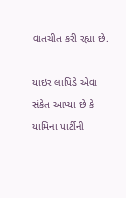વાતચીત કરી રહ્યા છે.

યાઇર લાપિડે એવા સંકેત આપ્યા છે કે યામિના પાર્ટીની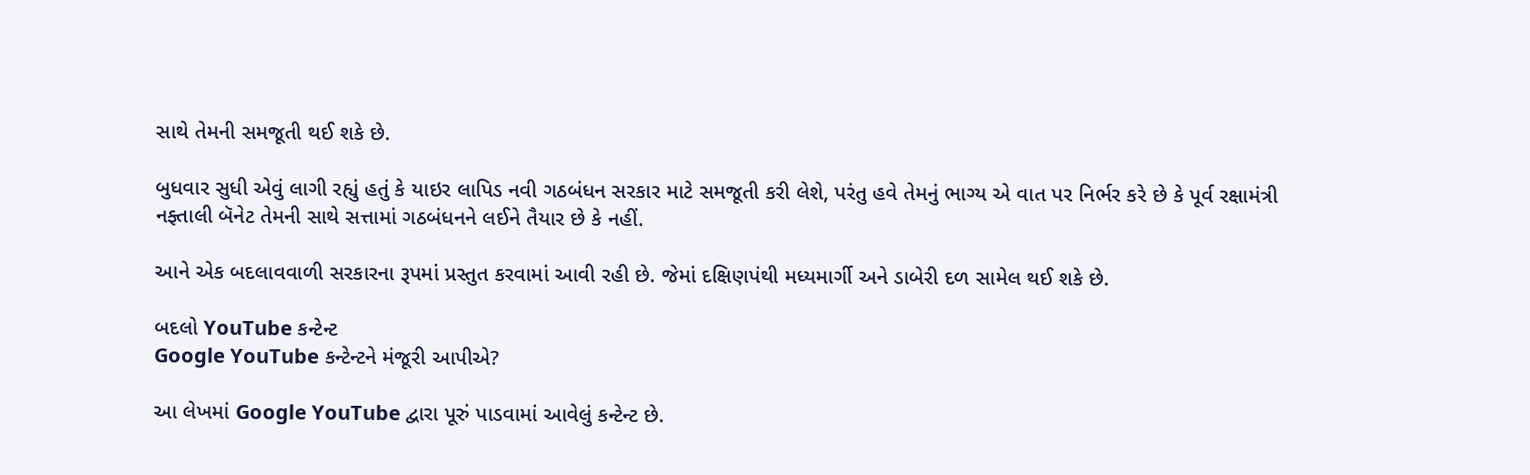સાથે તેમની સમજૂતી થઈ શકે છે.

બુધવાર સુધી એવું લાગી રહ્યું હતું કે યાઇર લાપિડ નવી ગઠબંધન સરકાર માટે સમજૂતી કરી લેશે, પરંતુ હવે તેમનું ભાગ્ય એ વાત પર નિર્ભર કરે છે કે પૂર્વ રક્ષામંત્રી નફ્તાલી બૅનેટ તેમની સાથે સત્તામાં ગઠબંધનને લઈને તૈયાર છે કે નહીં.

આને એક બદલાવવાળી સરકારના રૂપમાં પ્રસ્તુત કરવામાં આવી રહી છે. જેમાં દક્ષિણપંથી મધ્યમાર્ગી અને ડાબેરી દળ સામેલ થઈ શકે છે.

બદલો YouTube કન્ટેન્ટ
Google YouTube કન્ટેન્ટને મંજૂરી આપીએ?

આ લેખમાં Google YouTube દ્વારા પૂરું પાડવામાં આવેલું કન્ટેન્ટ છે.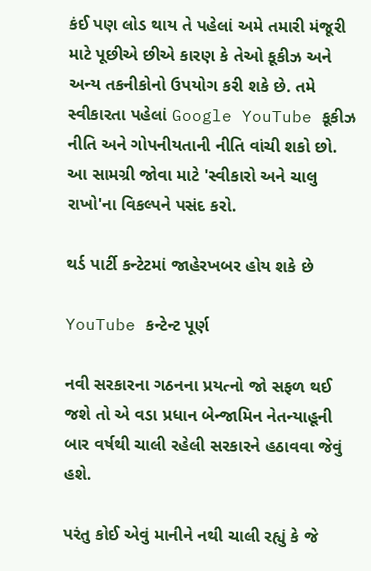કંઈ પણ લોડ થાય તે પહેલાં અમે તમારી મંજૂરી માટે પૂછીએ છીએ કારણ કે તેઓ કૂકીઝ અને અન્ય તકનીકોનો ઉપયોગ કરી શકે છે. તમે સ્વીકારતા પહેલાં Google YouTube કૂકીઝ નીતિ અને ગોપનીયતાની નીતિ વાંચી શકો છો. આ સામગ્રી જોવા માટે 'સ્વીકારો અને ચાલુ રાખો'ના વિકલ્પને પસંદ કરો.

થર્ડ પાર્ટી કન્ટેટમાં જાહેરખબર હોય શકે છે

YouTube કન્ટેન્ટ પૂર્ણ

નવી સરકારના ગઠનના પ્રયત્નો જો સફળ થઈ જશે તો એ વડા પ્રધાન બેન્જામિન નેતન્યાહૂની બાર વર્ષથી ચાલી રહેલી સરકારને હઠાવવા જેવું હશે.

પરંતુ કોઈ એવું માનીને નથી ચાલી રહ્યું કે જે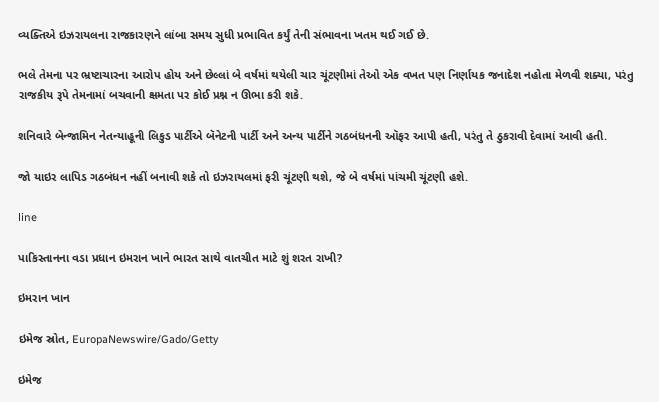વ્યક્તિએ ઇઝરાયલના રાજકારણને લાંબા સમય સુધી પ્રભાવિત કર્યું તેની સંભાવના ખતમ થઈ ગઈ છે.

ભલે તેમના પર ભ્રષ્ટાચારના આરોપ હોય અને છેલ્લાં બે વર્ષમાં થયેલી ચાર ચૂંટણીમાં તેઓ એક વખત પણ નિર્ણાયક જનાદેશ નહોતા મેળવી શક્યા, પરંતુ રાજકીય રૂપે તેમનામાં બચવાની ક્ષમતા પર કોઈ પ્રશ્ન ન ઊભા કરી શકે.

શનિવારે બેન્જામિન નેતન્યાહૂની લિકુડ પાર્ટીએ બૅનેટની પાર્ટી અને અન્ય પાર્ટીને ગઠબંધનની ઑફર આપી હતી, પરંતુ તે ઠુકરાવી દેવામાં આવી હતી.

જો યાઇર લાપિડ ગઠબંધન નહીં બનાવી શકે તો ઇઝરાયલમાં ફરી ચૂંટણી થશે, જે બે વર્ષમાં પાંચમી ચૂંટણી હશે.

line

પાકિસ્તાનના વડા પ્રધાન ઇમરાન ખાને ભારત સાથે વાતચીત માટે શું શરત રાખી?

ઇમરાન ખાન

ઇમેજ સ્રોત, EuropaNewswire/Gado/Getty

ઇમેજ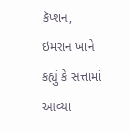કૅપ્શન, ઇમરાન ખાને કહ્યું કે સત્તામાં આવ્યા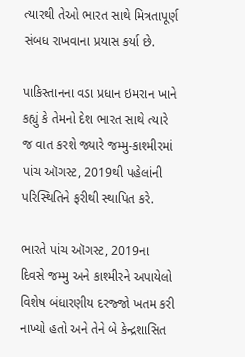ત્યારથી તેઓ ભારત સાથે મિત્રતાપૂર્ણ સંબધ રાખવાના પ્રયાસ કર્યા છે.

પાકિસ્તાનના વડા પ્રધાન ઇમરાન ખાને કહ્યું કે તેમનો દેશ ભારત સાથે ત્યારે જ વાત કરશે જ્યારે જમ્મુ-કાશ્મીરમાં પાંચ ઑગસ્ટ, 2019થી પહેલાંની પરિસ્થિતિને ફરીથી સ્થાપિત કરે.

ભારતે પાંચ ઑગસ્ટ, 2019ના દિવસે જમ્મુ અને કાશ્મીરને અપાયેલો વિશેષ બંધારણીય દરજ્જો ખતમ કરી નાખ્યો હતો અને તેને બે કેન્દ્રશાસિત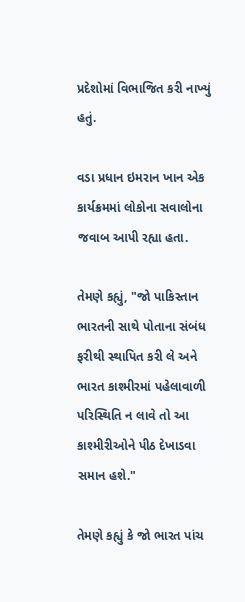પ્રદેશોમાં વિભાજિત કરી નાખ્યું હતું.

વડા પ્રધાન ઇમરાન ખાન એક કાર્યક્રમમાં લોકોના સવાલોના જવાબ આપી રહ્યા હતા.

તેમણે કહ્યું, "જો પાકિસ્તાન ભારતની સાથે પોતાના સંબંધ ફરીથી સ્થાપિત કરી લે અને ભારત કાશ્મીરમાં પહેલાવાળી પરિસ્થિતિ ન લાવે તો આ કાશ્મીરીઓને પીઠ દેખાડવા સમાન હશે."

તેમણે કહ્યું કે જો ભારત પાંચ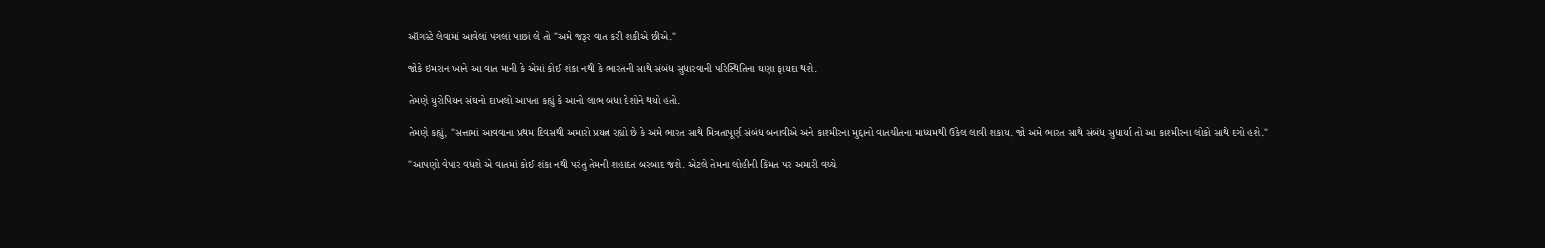ઑગસ્ટે લેવામાં આવેલાં પગલાં પાછાં લે તો "અમે જરૂર વાત કરી શકીએ છીએ."

જોકે ઇમરાન ખાને આ વાત માની કે એમાં કોઈ શંકા નથી કે ભારતની સાથે સંબંધ સુધારવાની પરિસ્થિતિના ઘણા ફાયદા થશે.

તેમણે યુરોપિયન સંઘનો દાખલો આપતા કહ્યું કે આનો લાભ બધા દેશોને થયો હતો.

તેમણે કહ્યું, "સત્તામાં આવવાના પ્રથમ દિવસથી અમારો પ્રયત્ન રહ્યો છે કે અમે ભારત સાથે મિત્રતાપૂર્ણ સંબંધ બનાવીએ અને કાશ્મીરના મુદ્દાનો વાતચીતના માધ્યમથી ઉકેલ લાવી શકાય. જો અમે ભારત સાથે સંબંધ સુધાર્યા તો આ કાશ્મીરના લોકો સાથે દગો હશે."

"આપણો વેપાર વધશે એ વાતમાં કોઈ શંકા નથી પરંતુ તેમની શહાદત બરબાદ જશે. એટલે તેમના લોહીની કિંમત પર અમારી વચ્ચે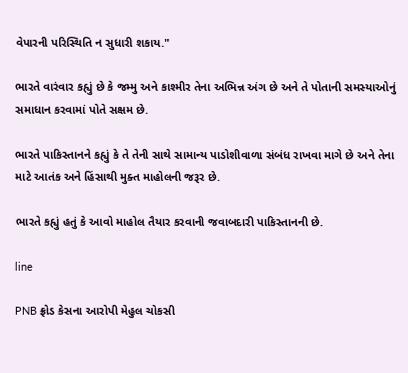વેપારની પરિસ્થિતિ ન સુધારી શકાય."

ભારતે વારંવાર કહ્યું છે કે જમ્મુ અને કાશ્મીર તેના અભિન્ન અંગ છે અને તે પોતાની સમસ્યાઓનું સમાધાન કરવામાં પોતે સક્ષમ છે.

ભારતે પાકિસ્તાનને કહ્યું કે તે તેની સાથે સામાન્ય પાડોશીવાળા સંબંધ રાખવા માગે છે અને તેના માટે આતંક અને હિંસાથી મુક્ત માહોલની જરૂર છે.

ભારતે કહ્યું હતું કે આવો માહોલ તૈયાર કરવાની જવાબદારી પાકિસ્તાનની છે.

line

PNB ફ્રોડ કેસના આરોપી મેહુલ ચોકસી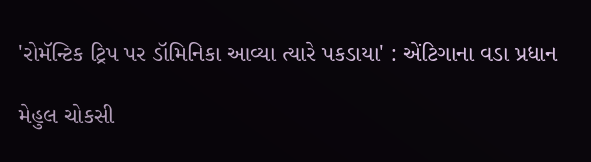'રોમૅન્ટિક ટ્રિપ પર ડૉમિનિકા આવ્યા ત્યારે પકડાયા' : એંટિગાના વડા પ્રધાન

મેહુલ ચોકસી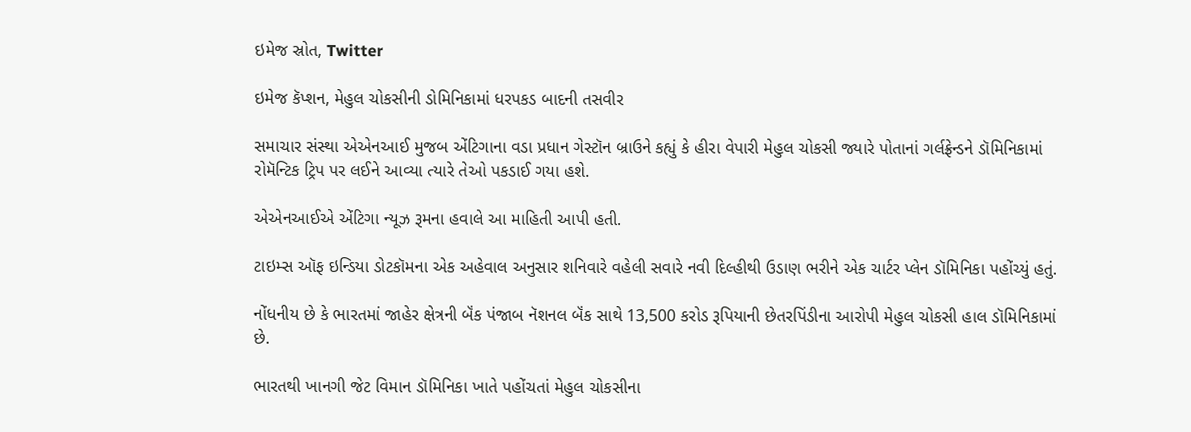ઇમેજ સ્રોત, Twitter

ઇમેજ કૅપ્શન, મેહુલ ચોકસીની ડોમિનિકામાં ધરપકડ બાદની તસવીર

સમાચાર સંસ્થા એએનઆઈ મુજબ એંટિગાના વડા પ્રધાન ગેસ્ટૉન બ્રાઉને કહ્યું કે હીરા વેપારી મેહુલ ચોકસી જ્યારે પોતાનાં ગર્લફ્રેન્ડને ડૉમિનિકામાં રોમૅન્ટિક ટ્રિપ પર લઈને આવ્યા ત્યારે તેઓ પકડાઈ ગયા હશે.

એએનઆઈએ એંટિગા ન્યૂઝ રૂમના હવાલે આ માહિતી આપી હતી.

ટાઇમ્સ ઑફ ઇન્ડિયા ડોટકૉમના એક અહેવાલ અનુસાર શનિવારે વહેલી સવારે નવી દિલ્હીથી ઉડાણ ભરીને એક ચાર્ટર પ્લેન ડૉમિનિકા પહોંચ્યું હતું.

નોંધનીય છે કે ભારતમાં જાહેર ક્ષેત્રની બૅંક પંજાબ નૅશનલ બૅંક સાથે 13,500 કરોડ રૂપિયાની છેતરપિંડીના આરોપી મેહુલ ચોકસી હાલ ડૉમિનિકામાં છે.

ભારતથી ખાનગી જેટ વિમાન ડૉમિનિકા ખાતે પહોંચતાં મેહુલ ચોકસીના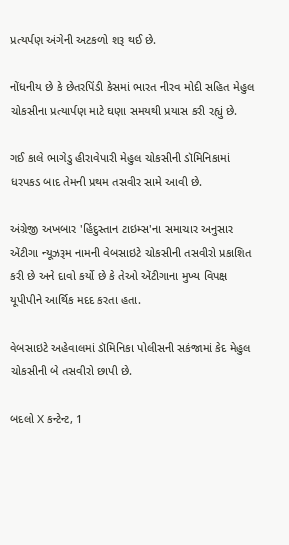પ્રત્યર્પણ અંગેની અટકળો શરૂ થઈ છે.

નોંધનીય છે કે છેતરપિંડી કેસમાં ભારત નીરવ મોદી સહિત મેહુલ ચોકસીના પ્રત્યાર્પણ માટે ઘણા સમયથી પ્રયાસ કરી રહ્યું છે.

ગઈ કાલે ભાગેડુ હીરાવેપારી મેહુલ ચોકસીની ડૉમિનિકામાં ધરપકડ બાદ તેમની પ્રથમ તસવીર સામે આવી છે.

અંગ્રેજી અખબાર 'હિંદુસ્તાન ટાઇમ્સ'ના સમાચાર અનુસાર એંટીગા ન્યૂઝરૂમ નામની વેબસાઇટે ચોકસીની તસવીરો પ્રકાશિત કરી છે અને દાવો કર્યો છે કે તેઓ એંટીગાના મુખ્ય વિપક્ષ યૂપીપીને આર્થિક મદદ કરતા હતા.

વેબસાઇટે અહેવાલમાં ડૉમિનિકા પોલીસની સકંજામાં કેદ મેહુલ ચોકસીની બે તસવીરો છાપી છે.

બદલો X કન્ટેન્ટ, 1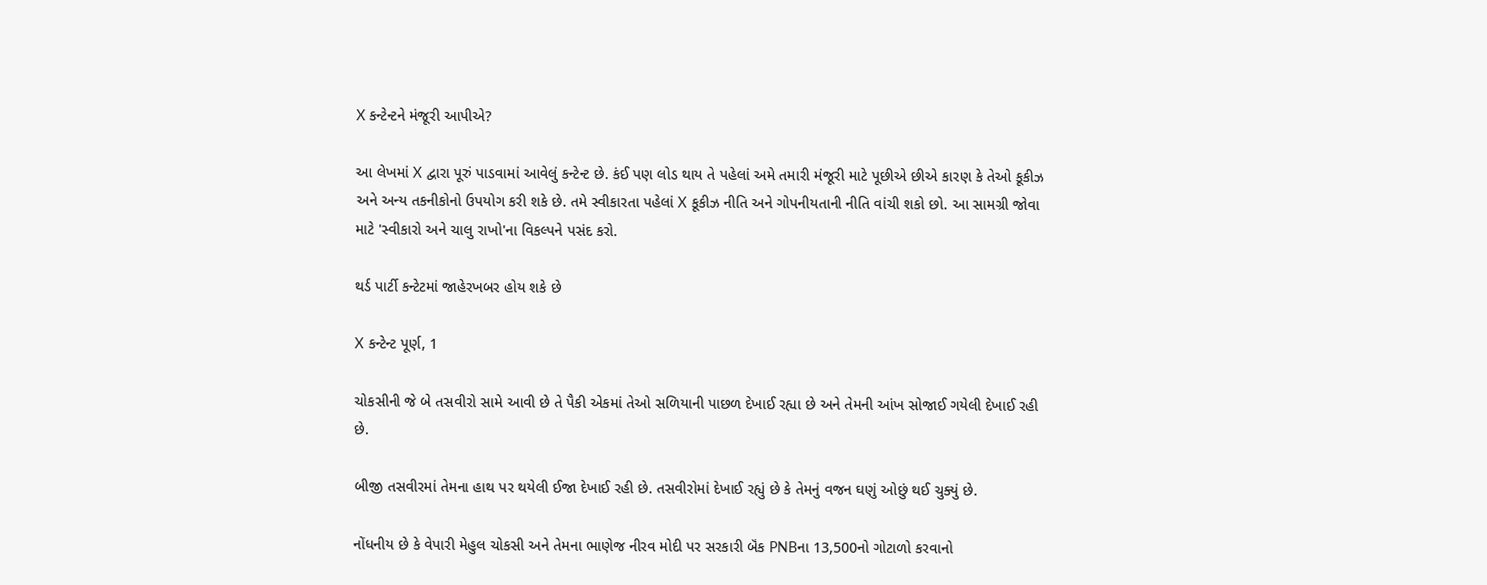X કન્ટેન્ટને મંજૂરી આપીએ?

આ લેખમાં X દ્વારા પૂરું પાડવામાં આવેલું કન્ટેન્ટ છે. કંઈ પણ લોડ થાય તે પહેલાં અમે તમારી મંજૂરી માટે પૂછીએ છીએ કારણ કે તેઓ કૂકીઝ અને અન્ય તકનીકોનો ઉપયોગ કરી શકે છે. તમે સ્વીકારતા પહેલાં X કૂકીઝ નીતિ અને ગોપનીયતાની નીતિ વાંચી શકો છો. આ સામગ્રી જોવા માટે 'સ્વીકારો અને ચાલુ રાખો'ના વિકલ્પને પસંદ કરો.

થર્ડ પાર્ટી કન્ટેટમાં જાહેરખબર હોય શકે છે

X કન્ટેન્ટ પૂર્ણ, 1

ચોકસીની જે બે તસવીરો સામે આવી છે તે પૈકી એકમાં તેઓ સળિયાની પાછળ દેખાઈ રહ્યા છે અને તેમની આંખ સોજાઈ ગયેલી દેખાઈ રહી છે.

બીજી તસવીરમાં તેમના હાથ પર થયેલી ઈજા દેખાઈ રહી છે. તસવીરોમાં દેખાઈ રહ્યું છે કે તેમનું વજન ઘણું ઓછું થઈ ચુક્યું છે.

નોંધનીય છે કે વેપારી મેહુલ ચોકસી અને તેમના ભાણેજ નીરવ મોદી પર સરકારી બૅંક PNBના 13,500નો ગોટાળો કરવાનો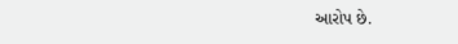આરોપ છે.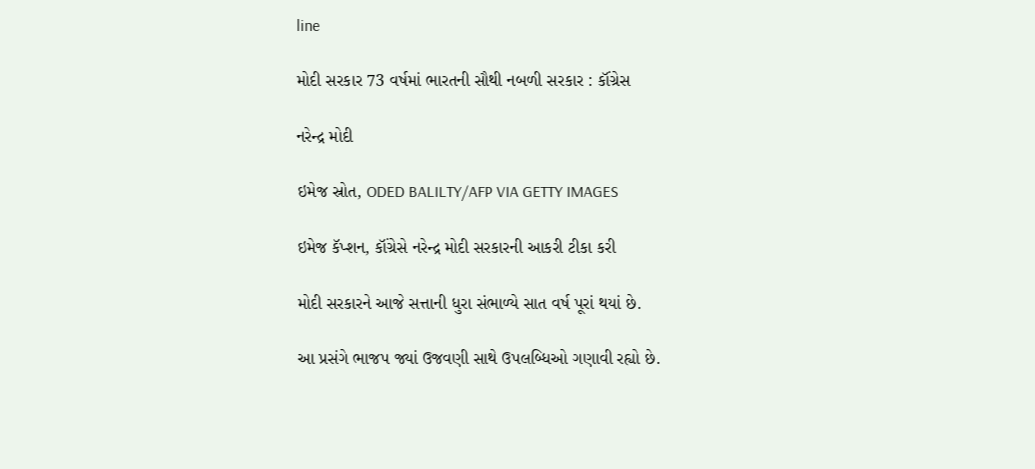line

મોદી સરકાર 73 વર્ષમાં ભારતની સૌથી નબળી સરકાર : કૉંગ્રેસ

નરેન્દ્ર મોદી

ઇમેજ સ્રોત, ODED BALILTY/AFP VIA GETTY IMAGES

ઇમેજ કૅપ્શન, કૉંગ્રેસે નરેન્દ્ર મોદી સરકારની આકરી ટીકા કરી

મોદી સરકારને આજે સત્તાની ધુરા સંભાળ્યે સાત વર્ષ પૂરાં થયાં છે.

આ પ્રસંગે ભાજપ જ્યાં ઉજવણી સાથે ઉપલબ્ધિઓ ગણાવી રહ્યો છે.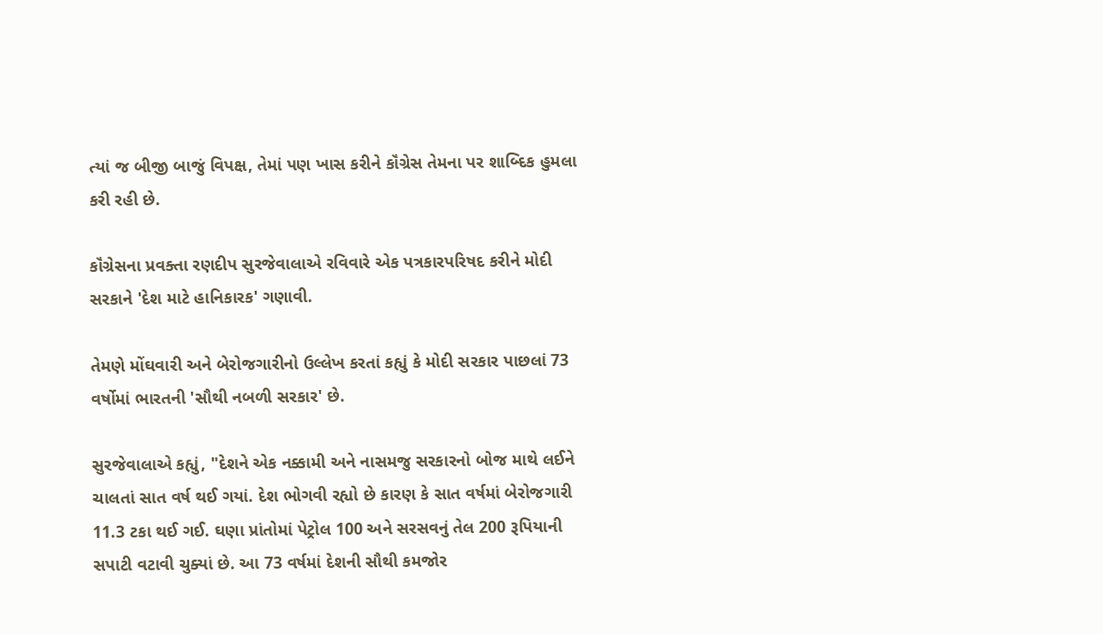ત્યાં જ બીજી બાજું વિપક્ષ, તેમાં પણ ખાસ કરીને કૉંગ્રેસ તેમના પર શાબ્દિક હુમલા કરી રહી છે.

કૉંગ્રેસના પ્રવક્તા રણદીપ સુરજેવાલાએ રવિવારે એક પત્રકારપરિષદ કરીને મોદી સરકાને 'દેશ માટે હાનિકારક' ગણાવી.

તેમણે મોંઘવારી અને બેરોજગારીનો ઉલ્લેખ કરતાં કહ્યું કે મોદી સરકાર પાછલાં 73 વર્ષોમાં ભારતની 'સૌથી નબળી સરકાર' છે.

સુરજેવાલાએ કહ્યું, "દેશને એક નક્કામી અને નાસમજુ સરકારનો બોજ માથે લઈને ચાલતાં સાત વર્ષ થઈ ગયાં. દેશ ભોગવી રહ્યો છે કારણ કે સાત વર્ષમાં બેરોજગારી 11.3 ટકા થઈ ગઈ. ઘણા પ્રાંતોમાં પેટ્રોલ 100 અને સરસવનું તેલ 200 રૂપિયાની સપાટી વટાવી ચુક્યાં છે. આ 73 વર્ષમાં દેશની સૌથી કમજોર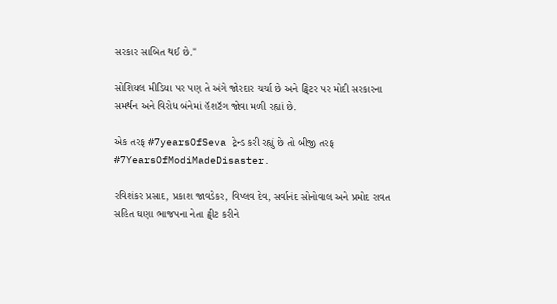સરકાર સાબિત થઈ છે."

સોશિયલ મીડિયા પર પણ તે અંગે જોરદાર ચર્ચા છે અને ટ્વિટર પર મોદી સરકારના સમર્થન અને વિરોધ બંનેમાં હૅશટૅગ જોવા મળી રહ્યાં છે.

એક તરફ #7yearsOfSeva ટ્રેન્ડ કરી રહ્યું છે તો બીજી તરફ #7YearsOfModiMadeDisaster.

રવિશંકર પ્રસાદ, પ્રકાશ જાવડેકર, વિપ્લવ દેવ, સર્વાનંદ સોનોવાલ અને પ્રમોદ રાવત સહિત ઘણા ભાજપના નેતા ટ્વીટ કરીને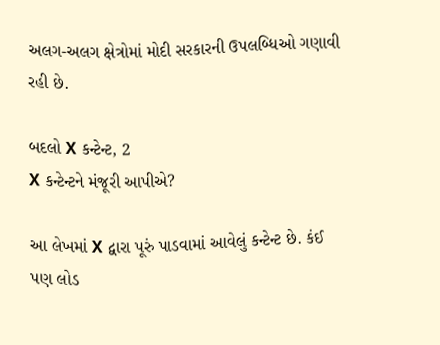અલગ-અલગ ક્ષેત્રોમાં મોદી સરકારની ઉપલબ્ધિઓ ગણાવી રહી છે.

બદલો X કન્ટેન્ટ, 2
X કન્ટેન્ટને મંજૂરી આપીએ?

આ લેખમાં X દ્વારા પૂરું પાડવામાં આવેલું કન્ટેન્ટ છે. કંઈ પણ લોડ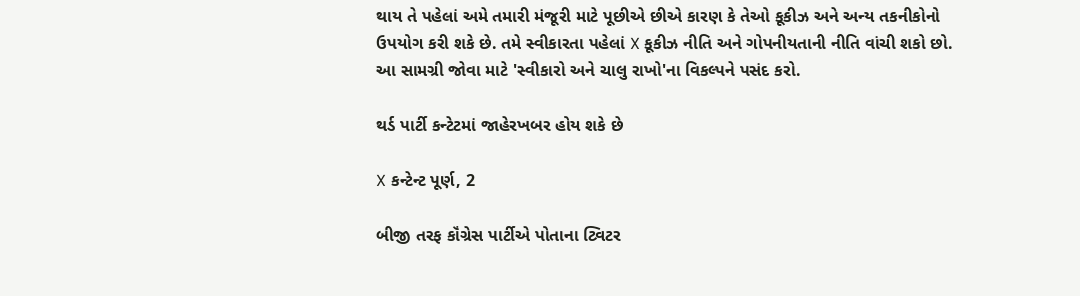થાય તે પહેલાં અમે તમારી મંજૂરી માટે પૂછીએ છીએ કારણ કે તેઓ કૂકીઝ અને અન્ય તકનીકોનો ઉપયોગ કરી શકે છે. તમે સ્વીકારતા પહેલાં X કૂકીઝ નીતિ અને ગોપનીયતાની નીતિ વાંચી શકો છો. આ સામગ્રી જોવા માટે 'સ્વીકારો અને ચાલુ રાખો'ના વિકલ્પને પસંદ કરો.

થર્ડ પાર્ટી કન્ટેટમાં જાહેરખબર હોય શકે છે

X કન્ટેન્ટ પૂર્ણ, 2

બીજી તરફ કૉંગ્રેસ પાર્ટીએ પોતાના ટ્વિટર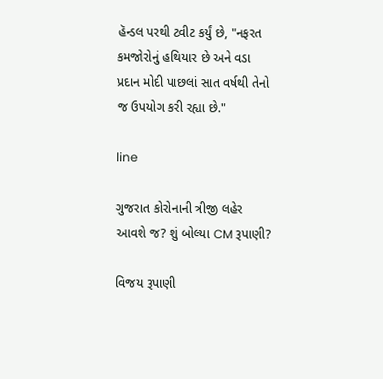હૅન્ડલ પરથી ટ્વીટ કર્યું છે, "નફરત કમજોરોનું હથિયાર છે અને વડા પ્રદાન મોદી પાછલાં સાત વર્ષથી તેનો જ ઉપયોગ કરી રહ્યા છે."

line

ગુજરાત કોરોનાની ત્રીજી લહેર આવશે જ? શું બોલ્યા CM રૂપાણી?

વિજય રૂપાણી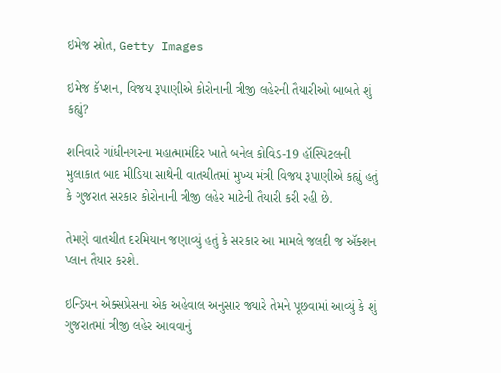ઇમેજ સ્રોત, Getty Images

ઇમેજ કૅપ્શન, વિજય રૂપાણીએ કોરોનાની ત્રીજી લહેરની તૈયારીઓ બાબતે શું કહ્યું?

શનિવારે ગાંધીનગરના મહાત્મામંદિર ખાતે બનેલ કોવિડ-19 હૉસ્પિટલની મુલાકાત બાદ મીડિયા સાથેની વાતચીતમાં મુખ્ય મંત્રી વિજય રૂપાણીએ કહ્યું હતું કે ગુજરાત સરકાર કોરોનાની ત્રીજી લહેર માટેની તૈયારી કરી રહી છે.

તેમણે વાતચીત દરમિયાન જણાવ્યું હતું કે સરકાર આ મામલે જલદી જ ઍક્શન પ્લાન તૈયાર કરશે.

ઇન્ડ઼િયન એક્સપ્રેસના એક અહેવાલ અનુસાર જ્યારે તેમને પૂછવામાં આવ્યું કે શું ગુજરાતમાં ત્રીજી લહેર આવવાનું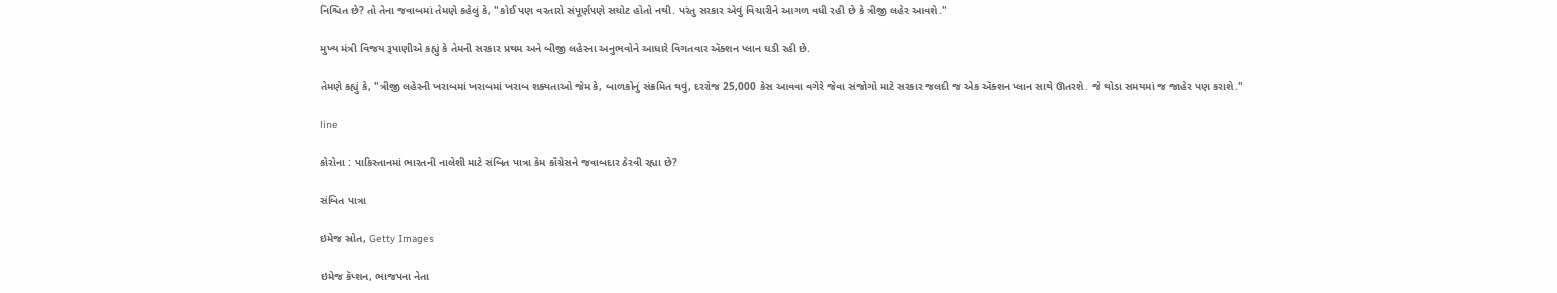નિશ્ચિત છે? તો તેના જવાબમાં તેમણે કહેલું કે, "કોઈ પણ વરતારો સંપૂર્ણપણે સચોટ હોતો નથી. પરંતુ સરકાર એવું વિચારીને આગળ વધી રહી છે કે ત્રીજી લહેર આવશે."

મુખ્ય મંત્રી વિજય રૂપાણીએ કહ્યું કે તેમની સરકાર પ્રથમ અને બીજી લહેરના અનુભવોને આધારે વિગતવાર ઍક્શન પ્લાન ઘડી રહી છે.

તેમણે કહ્યું કે, "ત્રીજી લહેરની ખરાબમાં ખરાબમાં ખરાબ શક્યતાઓ જેમ કે, બાળકોનું સંક્રમિત થવું, દરરોજ 25,000 કેસ આવવા વગેરે જેવા સંજોગો માટે સરકાર જલદી જ એક ઍક્શન પ્લાન સાથે ઊતરશે. જે થોડા સમયમાં જ જાહેર પણ કરાશે."

line

કોરોના : પાકિસ્તાનમાં ભારતની નાલેશી માટે સંબિત પાત્રા કેમ કૉંગ્રેસને જવાબદાર ઠેરવી રહ્યા છે?

સંબિત પાત્રા

ઇમેજ સ્રોત, Getty Images

ઇમેજ કૅપ્શન, ભાજપના નેતા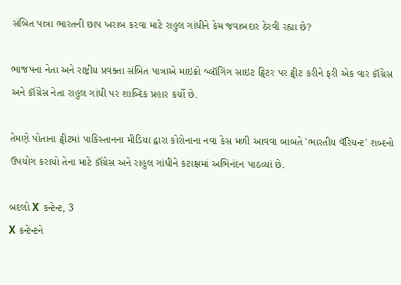સંબિત પાત્રા ભારતની છાપ ખરાબ કરવા માટે રાહુલ ગાંધીને કેમ જવાબદાર ઠેરવી રહ્યા છે?

ભાજપના નેતા અને રાષ્ટ્રીય પ્રવક્તા સંબિત પાત્રાએ માઇક્રો બ્લૉગિંગ સાઇટ ટ્વિટર પર ટ્વીટ કરીને ફરી એક વાર કૉંગ્રેસ અને કૉંગ્રેસ નેતા રાહુલ ગાંધી પર શાબ્દિક પ્રહાર કર્યો છે.

તેમણે પોતાના ટ્વીટમાં પાકિસ્તાનના મીડિયા દ્વારા કોરોનાના નવા કેસ મળી આવવા બાબતે 'ભારતીય વૅરિયન્ટ' શબ્દનો ઉપયોગ કરાયો તેના માટે કૉંગ્રેસ અને રાહુલ ગાંધીને કટાક્ષમાં અભિનંદન પાઠવ્યાં છે.

બદલો X કન્ટેન્ટ, 3
X કન્ટેન્ટને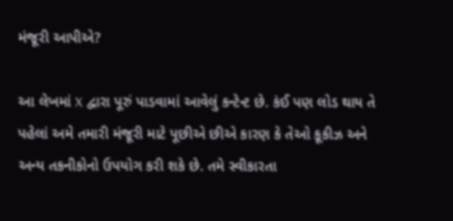મંજૂરી આપીએ?

આ લેખમાં X દ્વારા પૂરું પાડવામાં આવેલું કન્ટેન્ટ છે. કંઈ પણ લોડ થાય તે પહેલાં અમે તમારી મંજૂરી માટે પૂછીએ છીએ કારણ કે તેઓ કૂકીઝ અને અન્ય તકનીકોનો ઉપયોગ કરી શકે છે. તમે સ્વીકારતા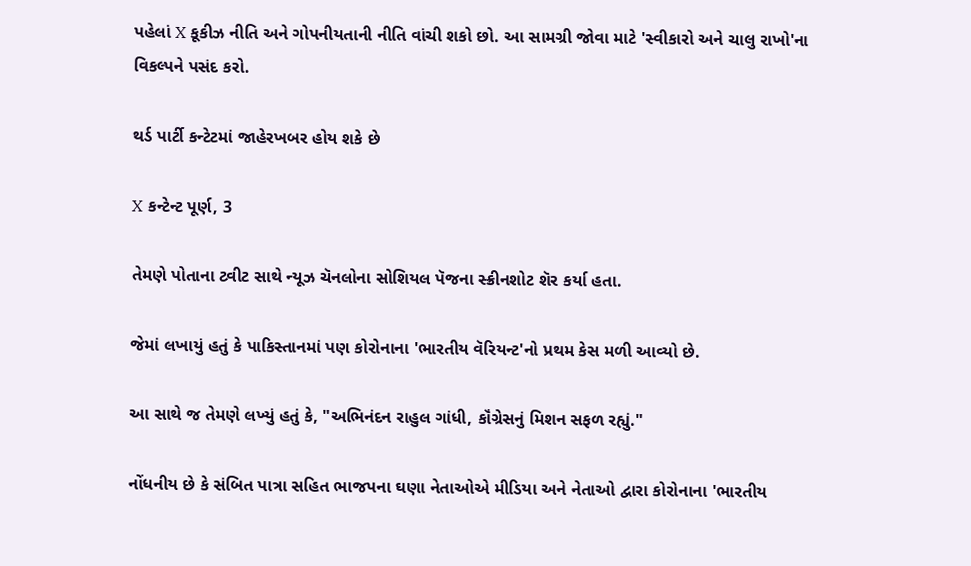પહેલાં X કૂકીઝ નીતિ અને ગોપનીયતાની નીતિ વાંચી શકો છો. આ સામગ્રી જોવા માટે 'સ્વીકારો અને ચાલુ રાખો'ના વિકલ્પને પસંદ કરો.

થર્ડ પાર્ટી કન્ટેટમાં જાહેરખબર હોય શકે છે

X કન્ટેન્ટ પૂર્ણ, 3

તેમણે પોતાના ટ્વીટ સાથે ન્યૂઝ ચૅનલોના સોશિયલ પૅજના સ્ક્રીનશોટ શૅર કર્યા હતા.

જેમાં લખાયું હતું કે પાકિસ્તાનમાં પણ કોરોનાના 'ભારતીય વૅરિયન્ટ'નો પ્રથમ કેસ મળી આવ્યો છે.

આ સાથે જ તેમણે લખ્યું હતું કે, "અભિનંદન રાહુલ ગાંધી, કૉંગ્રેસનું મિશન સફળ રહ્યું."

નોંધનીય છે કે સંબિત પાત્રા સહિત ભાજપના ઘણા નેતાઓએ મીડિયા અને નેતાઓ દ્વારા કોરોનાના 'ભારતીય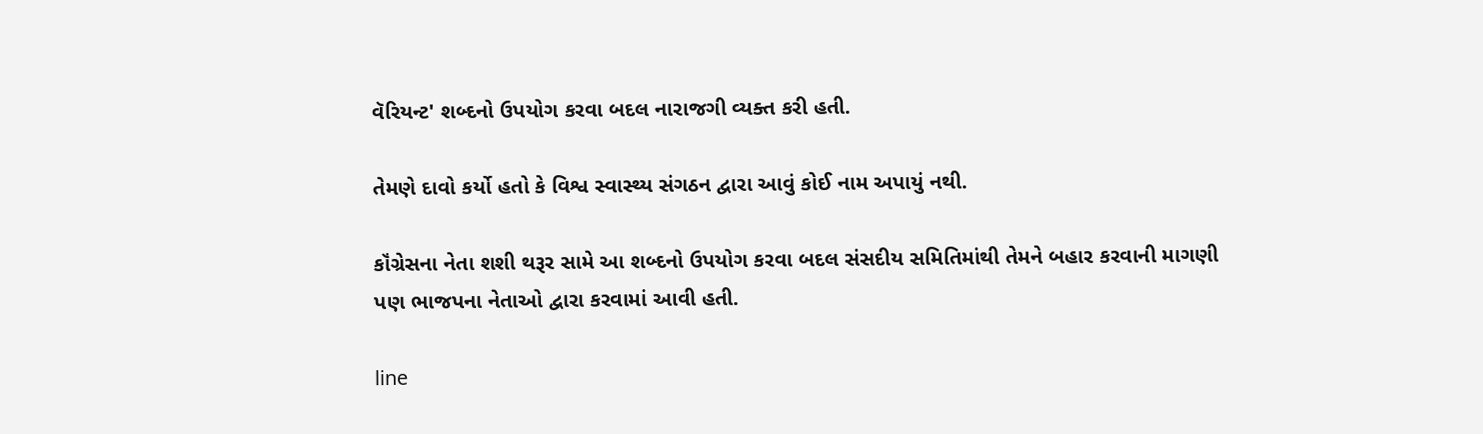વૅરિયન્ટ' શબ્દનો ઉપયોગ કરવા બદલ નારાજગી વ્યક્ત કરી હતી.

તેમણે દાવો કર્યો હતો કે વિશ્વ સ્વાસ્થ્ય સંગઠન દ્વારા આવું કોઈ નામ અપાયું નથી.

કૉંગ્રેસના નેતા શશી થરૂર સામે આ શબ્દનો ઉપયોગ કરવા બદલ સંસદીય સમિતિમાંથી તેમને બહાર કરવાની માગણી પણ ભાજપના નેતાઓ દ્વારા કરવામાં આવી હતી.

line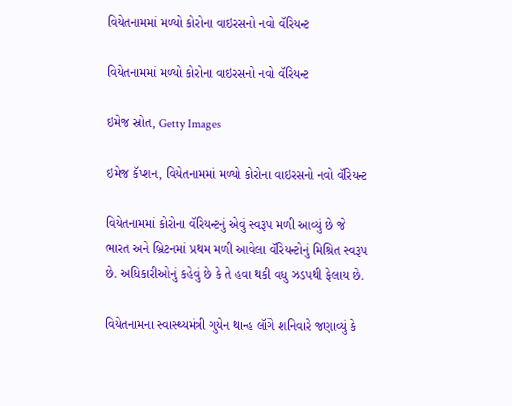વિયેતનામમાં મળ્યો કોરોના વાઇરસનો નવો વૅરિયન્ટ

વિયેતનામમાં મળ્યો કોરોના વાઇરસનો નવો વૅરિયન્ટ

ઇમેજ સ્રોત, Getty Images

ઇમેજ કૅપ્શન, વિયેતનામમાં મળ્યો કોરોના વાઇરસનો નવો વૅરિયન્ટ

વિયેતનામમાં કોરોના વૅરિયન્ટનું એવું સ્વરૂપ મળી આવ્યું છે જે ભારત અને બ્રિટનમાં પ્રથમ મળી આવેલા વૅરિયન્ટોનું મિશ્રિત સ્વરૂપ છે. અધિકારીઓનું કહેવું છે કે તે હવા થકી વધુ ઝડપથી ફેલાય છે.

વિયેતનામના સ્વાસ્થ્યમંત્રી ગુયેન થાન્હ લૉંગે શનિવારે જણાવ્યું કે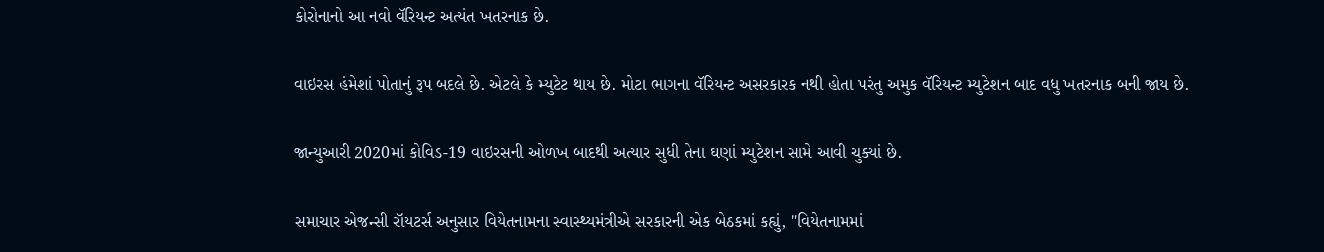કોરોનાનો આ નવો વૅરિયન્ટ અત્યંત ખતરનાક છે.

વાઇરસ હંમેશાં પોતાનું રૂપ બદલે છે. એટલે કે મ્યુટેટ થાય છે. મોટા ભાગના વૅરિયન્ટ અસરકારક નથી હોતા પરંતુ અમુક વૅરિયન્ટ મ્યુટેશન બાદ વધુ ખતરનાક બની જાય છે.

જાન્યુઆરી 2020માં કોવિડ-19 વાઇરસની ઓળખ બાદથી અત્યાર સુધી તેના ઘણાં મ્યુટેશન સામે આવી ચુક્યાં છે.

સમાચાર એજન્સી રૉયટર્સ અનુસાર વિયેતનામના સ્વાસ્થ્યમંત્રીએ સરકારની એક બેઠકમાં કહ્યું, "વિયેતનામમાં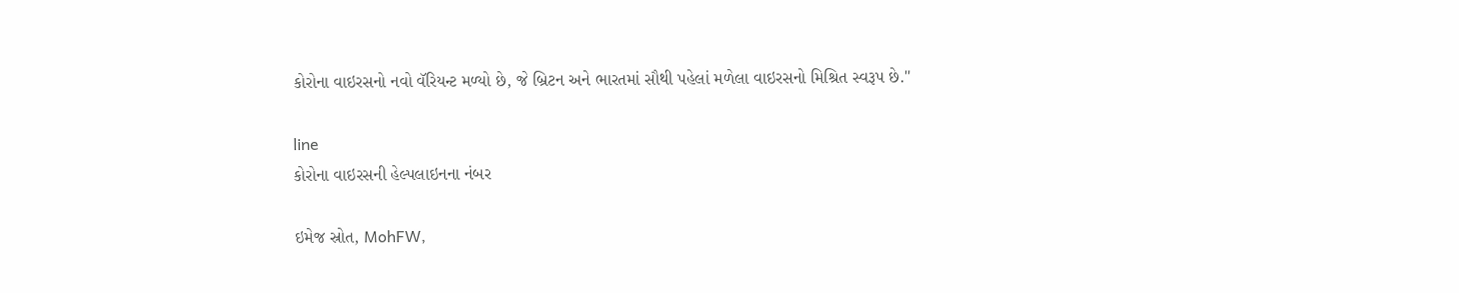કોરોના વાઇરસનો નવો વૅરિયન્ટ મળ્યો છે, જે બ્રિટન અને ભારતમાં સૌથી પહેલાં મળેલા વાઇરસનો મિશ્રિત સ્વરૂપ છે."

line
કોરોના વાઇરસની હેલ્પલાઇનના નંબર

ઇમેજ સ્રોત, MohFW,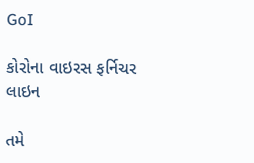GoI

કોરોના વાઇરસ ફર્નિચર
લાઇન

તમે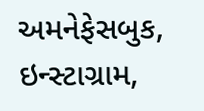અમનેફેસબુક, ઇન્સ્ટાગ્રામ,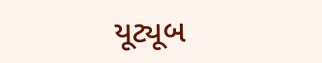યૂટ્યૂબ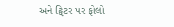અને ટ્વિટર પર ફોલો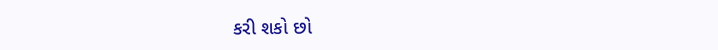કરી શકો છો